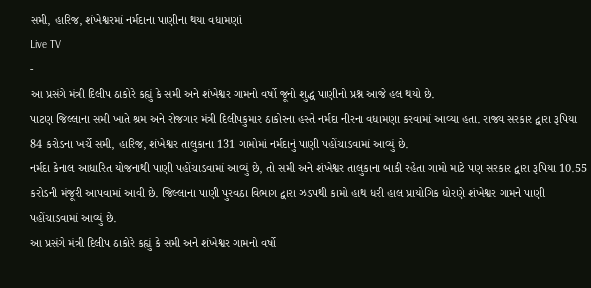સમી, હારિજ, શંખેશ્વરમાં નર્મદાના પાણીના થયા વધામણાં
Live TV
-
આ પ્રસંગે મંત્રી દિલીપ ઠાકોરે કહ્યું કે સમી અને શંખેશ્વર ગામનો વર્ષો જૂનો શુદ્ધ પાણીનો પ્રશ્ન આજે હલ થયો છે.
પાટણ જિલ્લાના સમી ખાતે શ્રમ અને રોજગાર મંત્રી દિલીપકુમાર ઠાકોરના હસ્તે નર્મદા નીરના વધામણા કરવામાં આવ્યા હતા. રાજ્ય સરકાર દ્વારા રૂપિયા 84 કરોડના ખર્ચે સમી, હારિજ, શંખેશ્વર તાલુકાના 131 ગામોમાં નર્મદાનું પાણી પહોંચાડવામાં આવ્યું છે.
નર્મદા કેનાલ આધારિત યોજનાથી પાણી પહોંચાડવામાં આવ્યું છે, તો સમી અને શંખેશ્વર તાલુકાના બાકી રહેતા ગામો માટે પણ સરકાર દ્વારા રૂપિયા 10.55 કરોડની મંજૂરી આપવામાં આવી છે. જિલ્લાના પાણી પુરવઠા વિભાગ દ્વારા ઝડપથી કામો હાથ ધરી હાલ પ્રાયોગિક ધોરણે શંખેશ્વર ગામને પાણી પહોંચાડવામાં આવ્યું છે.
આ પ્રસંગે મંત્રી દિલીપ ઠાકોરે કહ્યું કે સમી અને શંખેશ્વર ગામનો વર્ષો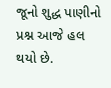જૂનો શુદ્ધ પાણીનો પ્રશ્ન આજે હલ થયો છે.